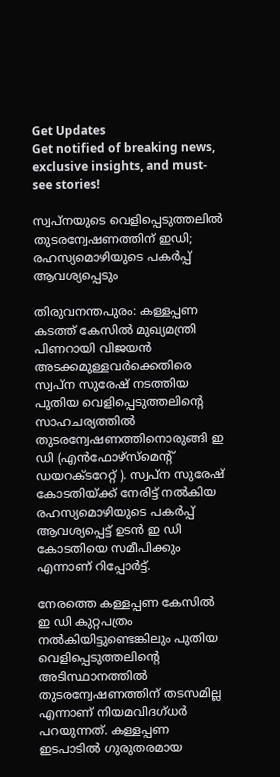Get Updates
Get notified of breaking news, exclusive insights, and must-see stories!

സ്വപ്‌നയുടെ വെളിപ്പെടുത്തലില്‍ തുടരന്വേഷണത്തിന് ഇഡി; രഹസ്യമൊഴിയുടെ പകര്‍പ്പ് ആവശ്യപ്പെടും

തിരുവനന്തപുരം: കള്ളപ്പണ കടത്ത് കേസില്‍ മുഖ്യമന്ത്രി പിണറായി വിജയന്‍ അടക്കമുള്ളവര്‍ക്കെതിരെ സ്വപ്ന സുരേഷ് നടത്തിയ പുതിയ വെളിപ്പെടുത്തലിന്റെ സാഹചര്യത്തില്‍ തുടരന്വേഷണത്തിനൊരുങ്ങി ഇ ഡി (എന്‍ഫോഴ്‌സ്‌മെന്റ് ഡയറക്ടറേറ്റ് ). സ്വപ്‌ന സുരേഷ് കോടതിയ്ക്ക് നേരിട്ട് നല്‍കിയ രഹസ്യമൊഴിയുടെ പകര്‍പ്പ് ആവശ്യപ്പെട്ട് ഉടന്‍ ഇ ഡി കോടതിയെ സമീപിക്കും എന്നാണ് റിപ്പോര്‍ട്ട്.

നേരത്തെ കള്ളപ്പണ കേസില്‍ ഇ ഡി കുറ്റപത്രം നല്‍കിയിട്ടുണ്ടെങ്കിലും പുതിയ വെളിപ്പെടുത്തലിന്റെ അടിസ്ഥാനത്തില്‍ തുടരന്വേഷണത്തിന് തടസമില്ല എന്നാണ് നിയമവിദഗ്ധര്‍ പറയുന്നത്. കള്ളപ്പണ ഇടപാടില്‍ ഗുരുതരമായ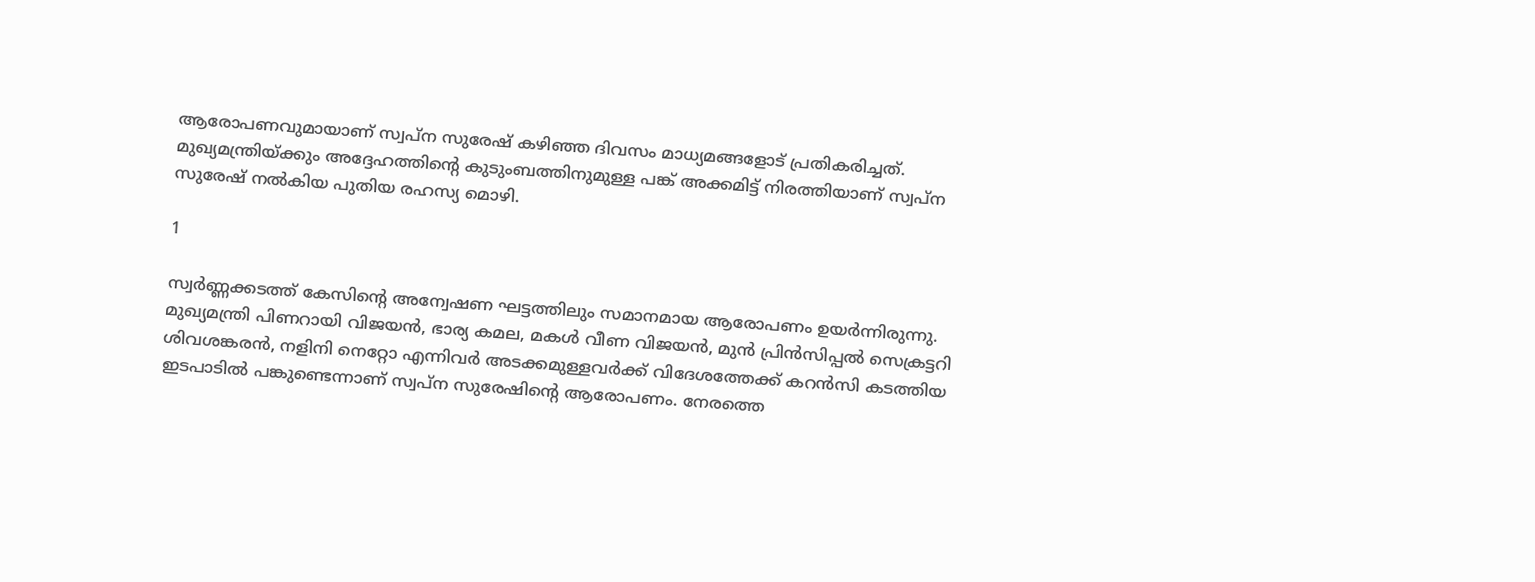ആരോപണവുമായാണ് സ്വപ്‌ന സുരേഷ് കഴിഞ്ഞ ദിവസം മാധ്യമങ്ങളോട് പ്രതികരിച്ചത്. മുഖ്യമന്ത്രിയ്ക്കും അദ്ദേഹത്തിന്റെ കുടുംബത്തിനുമുള്ള പങ്ക് അക്കമിട്ട് നിരത്തിയാണ് സ്വപ്‌ന സുരേഷ് നല്‍കിയ പുതിയ രഹസ്യ മൊഴി.

1

സ്വര്‍ണ്ണക്കടത്ത് കേസിന്റെ അന്വേഷണ ഘട്ടത്തിലും സമാനമായ ആരോപണം ഉയര്‍ന്നിരുന്നു. മുഖ്യമന്ത്രി പിണറായി വിജയന്‍, ഭാര്യ കമല, മകള്‍ വീണ വിജയന്‍, മുന്‍ പ്രിന്‍സിപ്പല്‍ സെക്രട്ടറി ശിവശങ്കരന്‍, നളിനി നെറ്റോ എന്നിവര്‍ അടക്കമുള്ളവര്‍ക്ക് വിദേശത്തേക്ക് കറന്‍സി കടത്തിയ ഇടപാടില്‍ പങ്കുണ്ടെന്നാണ് സ്വപ്‌ന സുരേഷിന്റെ ആരോപണം. നേരത്തെ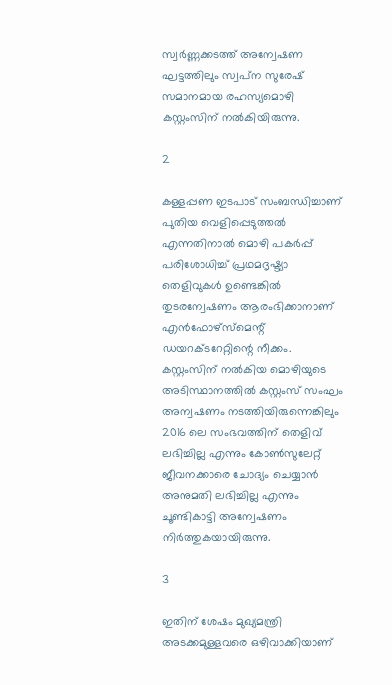സ്വര്‍ണ്ണക്കടത്ത് അന്വേഷണ ഘട്ടത്തിലും സ്വപ്‌ന സുരേഷ് സമാനമായ രഹസ്യമൊഴി കസ്റ്റംസിന് നല്‍കിയിരുന്നു.

2

കള്ളപ്പണ ഇടപാട് സംബന്ധിച്ചാണ് പുതിയ വെളിപ്പെടുത്തല്‍ എന്നതിനാല്‍ മൊഴി പകര്‍പ്പ് പരിശോധിച്ച് പ്രഥമദൃഷ്ട്യാ തെളിവുകള്‍ ഉണ്ടെങ്കില്‍ തുടരന്വേഷണം ആരംഭിക്കാനാണ് എന്‍ഫോഴ്‌സ്‌മെന്റ് ഡയറക്ടറേറ്റിന്റെ നീക്കം. കസ്റ്റംസിന് നല്‍കിയ മൊഴിയുടെ അടിസ്ഥാനത്തില്‍ കസ്റ്റംസ് സംഘം അന്വഷണം നടത്തിയിരുന്നെങ്കിലും 2016 ലെ സംഭവത്തിന് തെളിവ് ലഭിച്ചില്ല എന്നും കോണ്‍സുലേറ്റ് ജീവനക്കാരെ ചോദ്യം ചെയ്യാന്‍ അനുമതി ലഭിച്ചില്ല എന്നും ചൂണ്ടികാട്ടി അന്വേഷണം നിര്‍ത്തുകയായിരുന്നു.

3

ഇതിന് ശേഷം മുഖ്യമന്ത്രി അടക്കമുള്ളവരെ ഒഴിവാക്കിയാണ്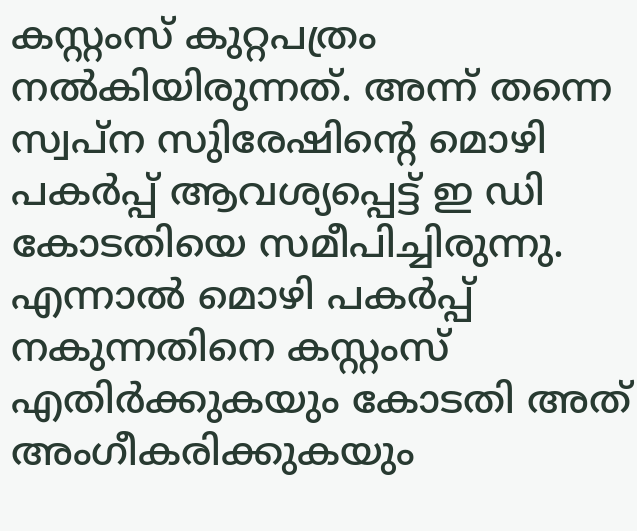കസ്റ്റംസ് കുറ്റപത്രം നല്‍കിയിരുന്നത്. അന്ന് തന്നെ സ്വപ്‌ന സുിരേഷിന്റെ മൊഴി പകര്‍പ്പ് ആവശ്യപ്പെട്ട് ഇ ഡി കോടതിയെ സമീപിച്ചിരുന്നു. എന്നാല്‍ മൊഴി പകര്‍പ്പ് നകുന്നതിനെ കസ്റ്റംസ് എതിര്‍ക്കുകയും കോടതി അത് അംഗീകരിക്കുകയും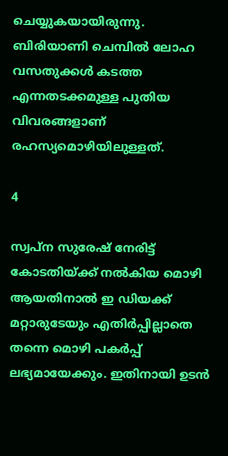ചെയ്യുകയായിരുന്നു. ബിരിയാണി ചെമ്പില്‍ ലോഹ വസതുക്കള്‍ കടത്ത എന്നതടക്കമുള്ള പുതിയ വിവരങ്ങളാണ് രഹസ്യമൊഴിയിലുള്ളത്.

4

സ്വപ്ന സുരേഷ് നേരിട്ട് കോടതിയ്ക്ക് നല്‍കിയ മൊഴി ആയതിനാല്‍ ഇ ഡിയക്ക് മറ്റാരുടേയും എതിര്‍പ്പില്ലാതെ തന്നെ മൊഴി പകര്‍പ്പ് ലഭ്യമായേക്കും. ഇതിനായി ഉടന്‍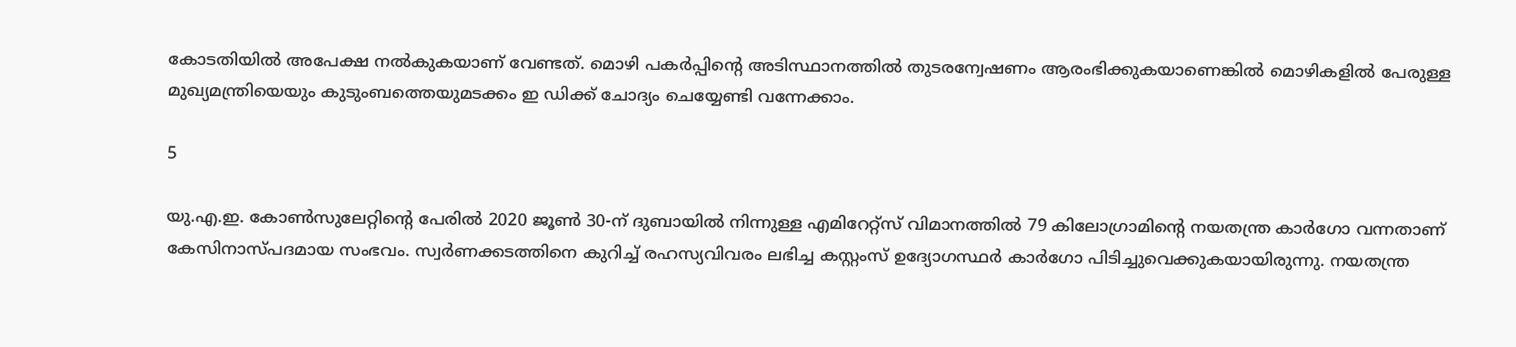കോടതിയില്‍ അപേക്ഷ നല്‍കുകയാണ് വേണ്ടത്. മൊഴി പകര്‍പ്പിന്റെ അടിസ്ഥാനത്തില്‍ തുടരന്വേഷണം ആരംഭിക്കുകയാണെങ്കില്‍ മൊഴികളില്‍ പേരുള്ള മുഖ്യമന്ത്രിയെയും കുടുംബത്തെയുമടക്കം ഇ ഡിക്ക് ചോദ്യം ചെയ്യേണ്ടി വന്നേക്കാം.

5

യു.എ.ഇ. കോണ്‍സുലേറ്റിന്റെ പേരില്‍ 2020 ജൂണ്‍ 30-ന് ദുബായില്‍ നിന്നുള്ള എമിറേറ്റ്‌സ് വിമാനത്തില്‍ 79 കിലോഗ്രാമിന്റെ നയതന്ത്ര കാര്‍ഗോ വന്നതാണ് കേസിനാസ്പദമായ സംഭവം. സ്വര്‍ണക്കടത്തിനെ കുറിച്ച് രഹസ്യവിവരം ലഭിച്ച കസ്റ്റംസ് ഉദ്യോഗസ്ഥര്‍ കാര്‍ഗോ പിടിച്ചുവെക്കുകയായിരുന്നു. നയതന്ത്ര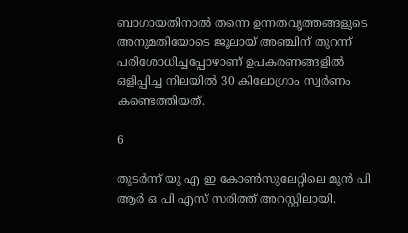ബാഗായതിനാല്‍ തന്നെ ഉന്നതവൃത്തങ്ങളുടെ അനുമതിയോടെ ജൂലായ് അഞ്ചിന് തുറന്ന് പരിശോധിച്ചപ്പോഴാണ് ഉപകരണങ്ങളില്‍ ഒളിപ്പിച്ച നിലയില്‍ 30 കിലോഗ്രാം സ്വര്‍ണം കണ്ടെത്തിയത്.

6

തുടര്‍ന്ന് യു എ ഇ കോണ്‍സുലേറ്റിലെ മുന്‍ പി ആര്‍ ഒ പി എസ് സരിത്ത് അറസ്റ്റിലായി.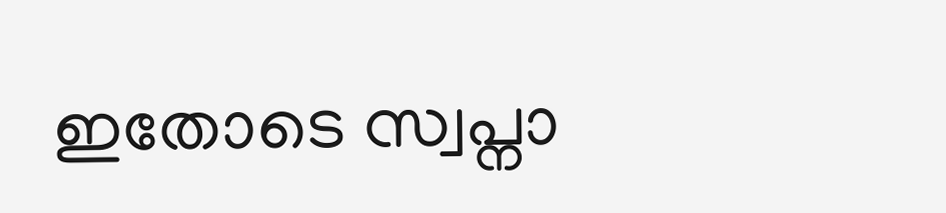ഇതോടെ സ്വപ്നാ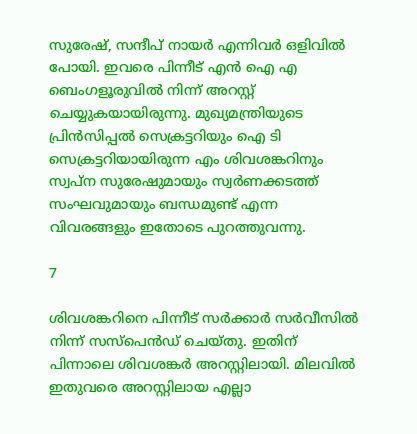സുരേഷ്, സന്ദീപ് നായര്‍ എന്നിവര്‍ ഒളിവില്‍ പോയി. ഇവരെ പിന്നീട് എന്‍ ഐ എ ബെംഗളൂരുവില്‍ നിന്ന് അറസ്റ്റ് ചെയ്യുകയായിരുന്നു. മുഖ്യമന്ത്രിയുടെ പ്രിന്‍സിപ്പല്‍ സെക്രട്ടറിയും ഐ ടി സെക്രട്ടറിയായിരുന്ന എം ശിവശങ്കറിനും സ്വപ്‌ന സുരേഷുമായും സ്വര്‍ണക്കടത്ത് സംഘവുമായും ബന്ധമുണ്ട് എന്ന വിവരങ്ങളും ഇതോടെ പുറത്തുവന്നു.

7

ശിവശങ്കറിനെ പിന്നീട് സര്‍ക്കാര്‍ സര്‍വീസില്‍ നിന്ന് സസ്‌പെന്‍ഡ് ചെയ്തു. ഇതിന് പിന്നാലെ ശിവശങ്കര്‍ അറസ്റ്റിലായി. മിലവില്‍ ഇതുവരെ അറസ്റ്റിലായ എല്ലാ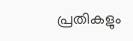പ്രതികളും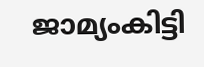ജാമ്യംകിട്ടി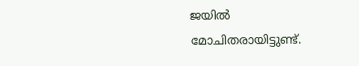ജയില്‍ മോചിതരായിട്ടുണ്ട്.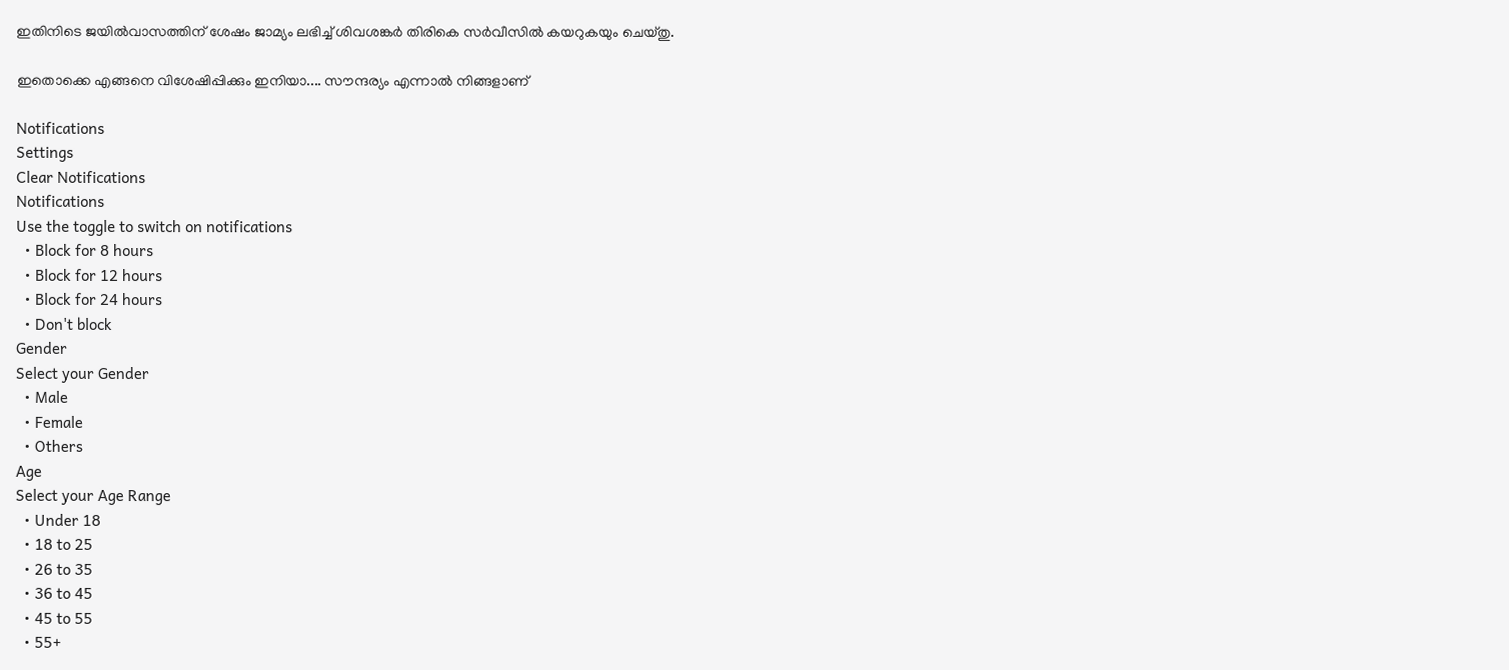ഇതിനിടെ ജയില്‍വാസത്തിന് ശേഷം ജാമ്യം ലഭിച്ച് ശിവശങ്കര്‍ തിരികെ സര്‍വീസില്‍ കയറുകയും ചെയ്തു.

ഇതൊക്കെ എങ്ങനെ വിശേഷിപ്പിക്കും ഇനിയാ.... സൗന്ദര്യം എന്നാല്‍ നിങ്ങളാണ്

Notifications
Settings
Clear Notifications
Notifications
Use the toggle to switch on notifications
  • Block for 8 hours
  • Block for 12 hours
  • Block for 24 hours
  • Don't block
Gender
Select your Gender
  • Male
  • Female
  • Others
Age
Select your Age Range
  • Under 18
  • 18 to 25
  • 26 to 35
  • 36 to 45
  • 45 to 55
  • 55+